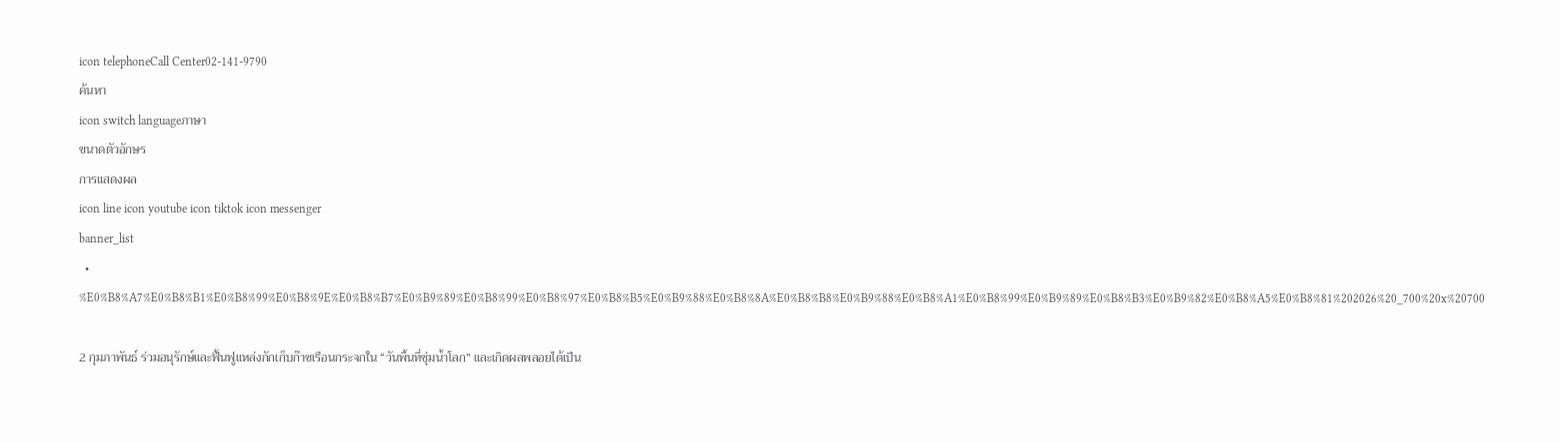icon telephoneCall Center02-141-9790
ค้นหา
icon switch languageภาษา
ขนาดตัวอักษร
การแสดงผล
icon line icon youtube icon tiktok icon messenger
banner_list
  • %E0%B8%A7%E0%B8%B1%E0%B8%99%E0%B8%9E%E0%B8%B7%E0%B9%89%E0%B8%99%E0%B8%97%E0%B8%B5%E0%B9%88%E0%B8%8A%E0%B8%B8%E0%B9%88%E0%B8%A1%E0%B8%99%E0%B9%89%E0%B8%B3%E0%B9%82%E0%B8%A5%E0%B8%81%202026%20_700%20x%20700

2 กุมภาพันธ์ ร่วมอนุรักษ์และฟื้นฟูแหล่งกักเก็บก๊าซเรือนกระจกใน “วันพื้นที่ชุ่มน้ำโลก” และเกิดผลพลอยได้เป็น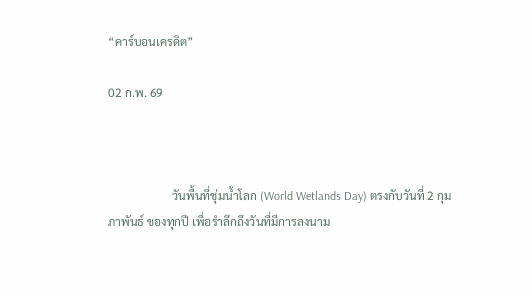“คาร์บอนเครดิต”

02 ก.พ. 69



                      วันพื้นที่ชุ่มน้ำโลก (World Wetlands Day) ตรงกับวันที่ 2 กุมภาพันธ์ ของทุกปี เพื่อรำลึกถึงวันที่มีการลงนาม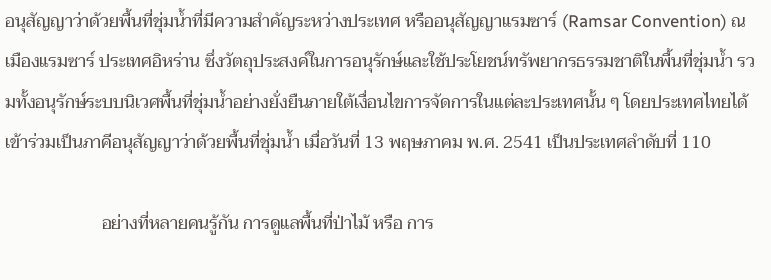อนุสัญญาว่าด้วยพื้นที่ชุ่มน้ำที่มีความสำคัญระหว่างประเทศ หรืออนุสัญญาแรมซาร์ (Ramsar Convention) ณ เมืองแรมซาร์ ประเทศอิหร่าน ซึ่งวัตถุประสงค์ในการอนุรักษ์และใช้ประโยชน์ทรัพยากรธรรมชาติในพื้นที่ชุ่มน้ำ รวมทั้งอนุรักษ์ระบบนิเวศพื้นที่ชุ่มน้ำอย่างยั่งยืนภายใต้เงื่อนไขการจัดการในแต่ละประเทศนั้น ๆ โดยประเทศไทยได้เข้าร่วมเป็นภาคีอนุสัญญาว่าด้วยพื้นที่ชุ่มน้ำ เมื่อวันที่ 13 พฤษภาคม พ.ศ. 2541 เป็นประเทศลำดับที่ 110

                      อย่างที่หลายคนรู้กัน การดูแลพื้นที่ป่าไม้ หรือ การ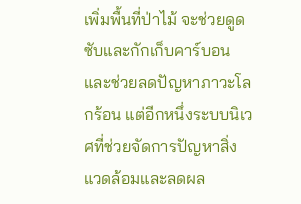เพิ่มพื้นที่ป่าไม้ จะช่วยดูดซับและกักเก็บคาร์บอนและช่วยลดปัญหาภาวะโลกร้อน แต่อีกหนึ่งระบบนิเวศที่ช่วยจัดการปัญหาสิ่งแวดล้อมและลดผล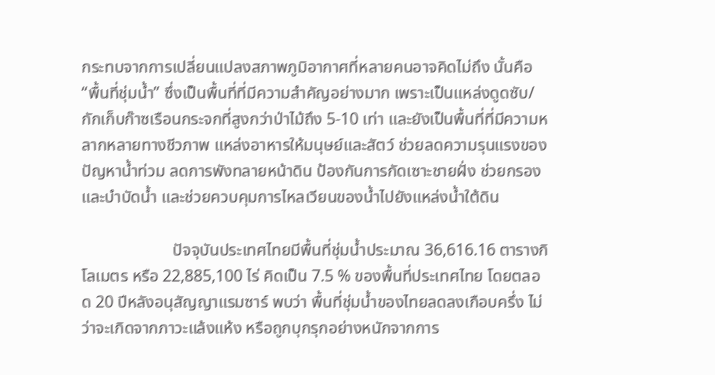กระทบจากการเปลี่ยนแปลงสภาพภูมิอากาศที่หลายคนอาจคิดไม่ถึง นั้นคือ “พื้นที่ชุ่มน้ำ” ซึ่งเป็นพื้นที่ที่มีความสำคัญอย่างมาก เพราะเป็นแหล่งดูดซับ/กักเก็บก๊าซเรือนกระจกที่สูงกว่าป่าไม้ถึง 5-10 เท่า และยังเป็นพื้นที่ที่มีความหลากหลายทางชีวภาพ แหล่งอาหารให้มนุษย์และสัตว์ ช่วยลดความรุนแรงของปัญหาน้ำท่วม ลดการพังทลายหน้าดิน ป้องกันการกัดเซาะชายฝั่ง ช่วยกรองและบำบัดน้ำ และช่วยควบคุมการไหลเวียนของน้ำไปยังแหล่งน้ำใต้ดิน

                      ปัจจุบันประเทศไทยมีพื้นที่ชุ่มน้ำประมาณ 36,616.16 ตารางกิโลเมตร หรือ 22,885,100 ไร่ คิดเป็น 7.5 % ของพื้นที่ประเทศไทย โดยตลอด 20 ปีหลังอนุสัญญาแรมซาร์ พบว่า พื้นที่ชุ่มน้ำของไทยลดลงเกือบครึ่ง ไม่ว่าจะเกิดจากภาวะแล้งแห้ง หรือถูกบุกรุกอย่างหนักจากการ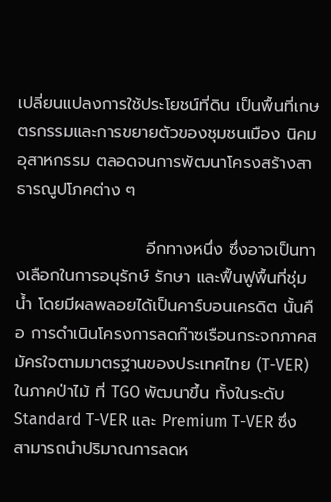เปลี่ยนแปลงการใช้ประโยชน์ที่ดิน เป็นพื้นที่เกษตรกรรมและการขยายตัวของชุมชนเมือง นิคมอุสาหกรรม ตลอดจนการพัฒนาโครงสร้างสาธารณูปโภคต่าง ๆ

                      อีกทางหนึ่ง ซึ่งอาจเป็นทางเลือกในการอนุรักษ์ รักษา และฟื้นฟูพื้นที่ชุ่มน้ำ โดยมีผลพลอยได้เป็นคาร์บอนเครดิต นั้นคือ การดำเนินโครงการลดก๊าซเรือนกระจกภาคสมัครใจตามมาตรฐานของประเทศไทย (T-VER) ในภาคป่าไม้ ที่ TGO พัฒนาขึ้น ทั้งในระดับ Standard T-VER และ Premium T-VER ซึ่งสามารถนำปริมาณการลดห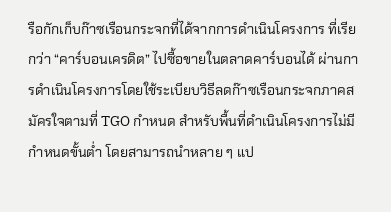รือกักเก็บก๊าซเรือนกระจกที่ได้จากการดำเนินโครงการ ที่เรียกว่า “คาร์บอนเครดิต” ไปซื้อขายในตลาดคาร์บอนได้ ผ่านการดำเนินโครงการโดยใช้ระเบียบวิธีลดก๊าซเรือนกระจกภาคสมัครใจตามที่ TGO กำหนด สำหรับพื้นที่ดำเนินโครงการไม่มีกำหนดขั้นต่ำ โดยสามารถนำหลาย ๆ แป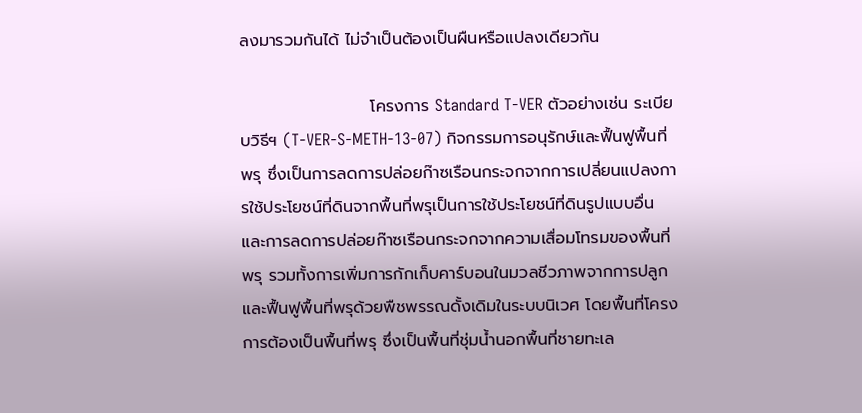ลงมารวมกันได้ ไม่จำเป็นต้องเป็นผืนหรือแปลงเดียวกัน

                      โครงการ Standard T-VER ตัวอย่างเช่น ระเบียบวิธีฯ (T-VER-S-METH-13-07) กิจกรรมการอนุรักษ์และฟื้นฟูพื้นที่พรุ ซึ่งเป็นการลดการปล่อยก๊าซเรือนกระจกจากการเปลี่ยนแปลงการใช้ประโยชน์ที่ดินจากพื้นที่พรุเป็นการใช้ประโยชน์ที่ดินรูปแบบอื่น และการลดการปล่อยก๊าซเรือนกระจกจากความเสื่อมโทรมของพื้นที่พรุ รวมทั้งการเพิ่มการกักเก็บคาร์บอนในมวลชีวภาพจากการปลูกและฟื้นฟูพื้นที่พรุด้วยพืชพรรณดั้งเดิมในระบบนิเวศ โดยพื้นที่โครงการต้องเป็นพื้นที่พรุ ซึ่งเป็นพื้นที่ชุ่มน้ำนอกพื้นที่ชายทะเล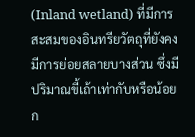(Inland wetland) ที่มีการสะสมของอินทรียวัตถุที่ยังคงมีการย่อยสลายบางส่วน ซึ่งมีปริมาณขี้เถ้าเท่ากับหรือน้อยก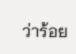ว่าร้อย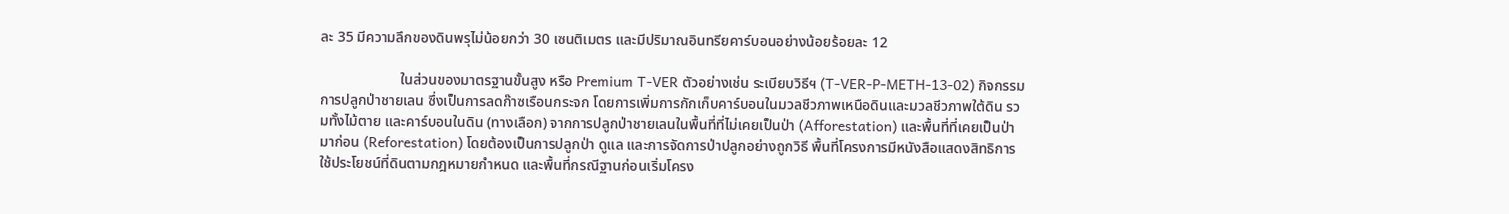ละ 35 มีความลึกของดินพรุไม่น้อยกว่า 30 เซนติเมตร และมีปริมาณอินทรียคาร์บอนอย่างน้อยร้อยละ 12

                      ในส่วนของมาตรฐานขั้นสูง หรือ Premium T-VER ตัวอย่างเช่น ระเบียบวิธีฯ (T-VER-P-METH-13-02) กิจกรรมการปลูกป่าชายเลน ซึ่งเป็นการลดก๊าซเรือนกระจก โดยการเพิ่มการกักเก็บคาร์บอนในมวลชีวภาพเหนือดินและมวลชีวภาพใต้ดิน รวมทั้งไม้ตาย และคาร์บอนในดิน (ทางเลือก) จากการปลูกป่าชายเลนในพื้นที่ที่ไม่เคยเป็นป่า (Afforestation) และพื้นที่ที่เคยเป็นป่ามาก่อน (Reforestation) โดยต้องเป็นการปลูกป่า ดูแล และการจัดการป่าปลูกอย่างถูกวิธี พื้นที่โครงการมีหนังสือแสดงสิทธิการใช้ประโยชน์ที่ดินตามกฎหมายกำหนด และพื้นที่กรณีฐานก่อนเริ่มโครง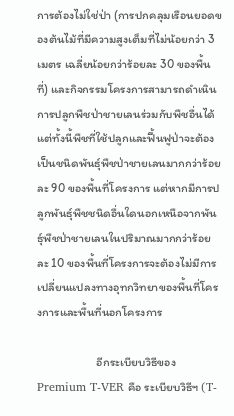การต้องไม่ใช่ป่า (การปกคลุมเรือนยอดของต้นไม้ที่มีความสูงเต็มที่ไม่น้อยกว่า 3 เมตร เฉลี่ยน้อยกว่าร้อยละ 30 ของพื้นที่) และกิจกรรมโครงการสามารถดำเนินการปลูกพืชป่าชายเลนร่วมกับพืชอื่นได้ แต่ทั้งนี้พืชที่ใช้ปลูกและฟื้นฟูป่าจะต้องเป็นชนิดพันธุ์พืชป่าชายเลนมากกว่าร้อยละ 90 ของพื้นที่โครงการ แต่หากมีการปลูกพันธุ์พืชชนิดอื่นใดนอกเหนือจากพันธุ์พืชป่าชายเลนในปริมาณมากกว่าร้อยละ 10 ของพื้นที่โครงการจะต้องไม่มีการเปลี่ยนแปลงทางอุทกวิทยาของพื้นที่โครงการและพื้นที่นอกโครงการ

                      อีกระเบียบวิธีของ Premium T-VER คือ ระเบียบวิธีฯ (T-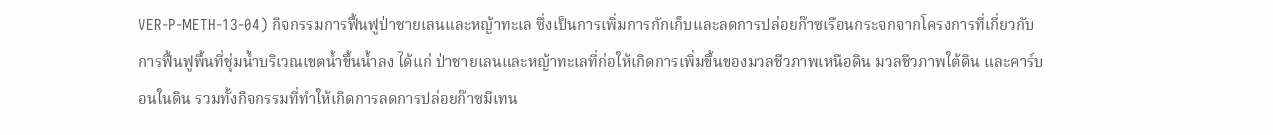VER-P-METH-13-04) กิจกรรมการฟื้นฟูป่าชายเลนและหญ้าทะเล ซึ่งเป็นการเพิ่มการกักเก็บและลดการปล่อยก๊าซเรือนกระจกจากโครงการที่เกี่ยวกับการฟื้นฟูพื้นที่ชุ่มน้ำบริเวณเขตน้ำขึ้นน้ำลง ได้แก่ ป่าชายเลนและหญ้าทะเลที่ก่อให้เกิดการเพิ่มขึ้นของมวลชีวภาพเหนือดิน มวลชีวภาพใต้ดิน และคาร์บอนในดิน รวมทั้งกิจกรรมที่ทำให้เกิดการลดการปล่อยก๊าซมีเทน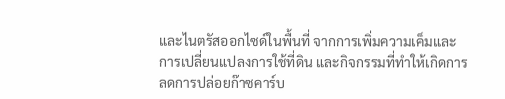และไนตรัสออกไซด์ในพื้นที่ จากการเพิ่มความเค็มและการเปลี่ยนแปลงการใช้ที่ดิน และกิจกรรมที่ทำให้เกิดการลดการปล่อยก๊าซคาร์บ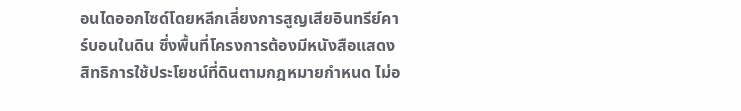อนไดออกไซด์โดยหลีกเลี่ยงการสูญเสียอินทรีย์คาร์บอนในดิน ซึ่งพื้นที่โครงการต้องมีหนังสือแสดงสิทธิการใช้ประโยชน์ที่ดินตามกฎหมายกำหนด ไม่อ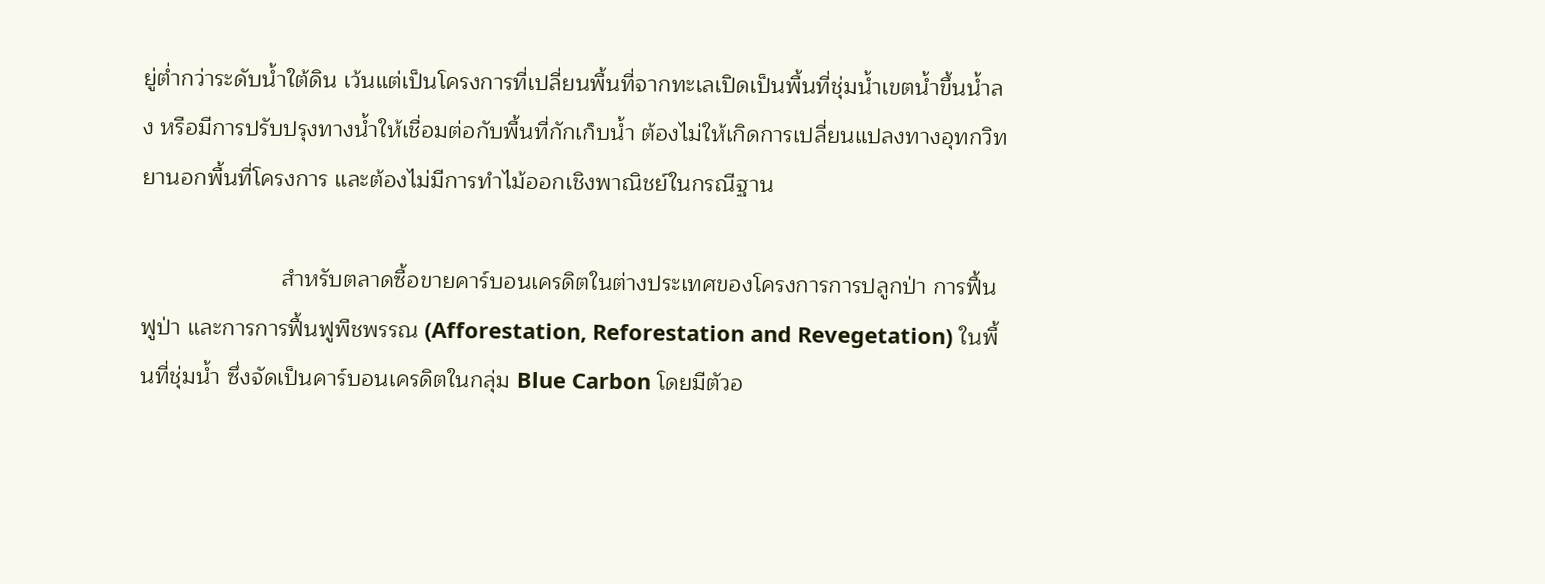ยู่ต่ำกว่าระดับน้ำใต้ดิน เว้นแต่เป็นโครงการที่เปลี่ยนพื้นที่จากทะเลเปิดเป็นพื้นที่ชุ่มน้ำเขตน้ำขึ้นน้ำลง หรือมีการปรับปรุงทางน้ำให้เชื่อมต่อกับพื้นที่กักเก็บน้ำ ต้องไม่ให้เกิดการเปลี่ยนแปลงทางอุทกวิทยานอกพื้นที่โครงการ และต้องไม่มีการทำไม้ออกเชิงพาณิชย์ในกรณีฐาน

                      สำหรับตลาดซื้อขายคาร์บอนเครดิตในต่างประเทศของโครงการการปลูกป่า การฟื้นฟูป่า และการการฟื้นฟูพืชพรรณ (Afforestation, Reforestation and Revegetation) ในพื้นที่ชุ่มน้ำ ซึ่งจัดเป็นคาร์บอนเครดิตในกลุ่ม Blue Carbon โดยมีตัวอ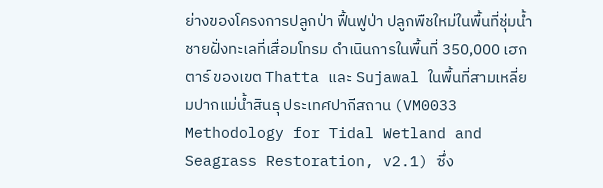ย่างของโครงการปลูกป่า ฟื้นฟูป่า ปลูกพืชใหม่ในพื้นที่ชุ่มน้ำชายฝั่งทะเลที่เสื่อมโทรม ดำเนินการในพื้นที่ 350,000 เฮกตาร์ ของเขต Thatta และ Sujawal ในพื้นที่สามเหลี่ยมปากแม่น้ำสินธุ ประเทศปากีสถาน (VM0033 Methodology for Tidal Wetland and Seagrass Restoration, v2.1) ซึ่ง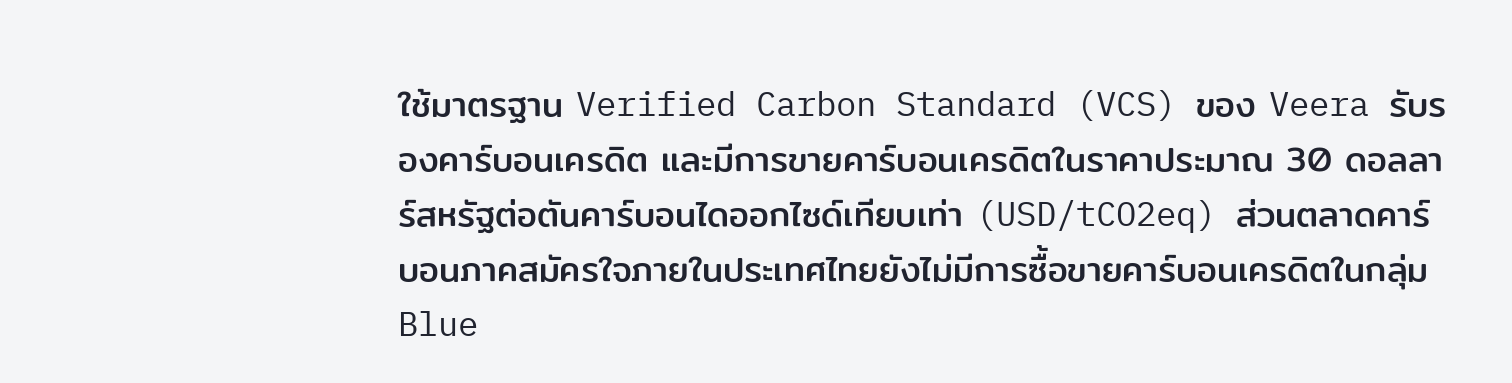ใช้มาตรฐาน Verified Carbon Standard (VCS) ของ Veera รับรองคาร์บอนเครดิต และมีการขายคาร์บอนเครดิตในราคาประมาณ 30 ดอลลาร์สหรัฐต่อตันคาร์บอนไดออกไซด์เทียบเท่า (USD/tCO2eq) ส่วนตลาดคาร์บอนภาคสมัครใจภายในประเทศไทยยังไม่มีการซื้อขายคาร์บอนเครดิตในกลุ่ม Blue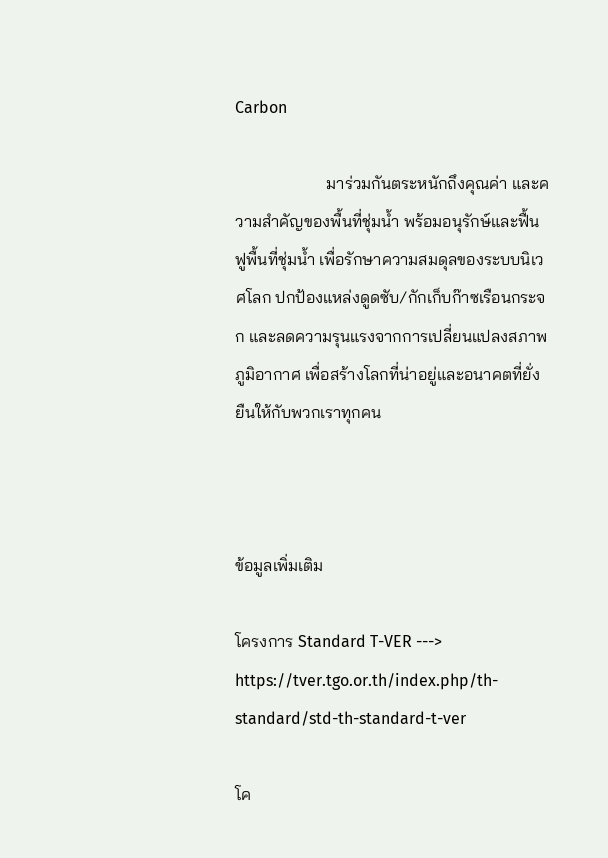Carbon

                      มาร่วมกันตระหนักถึงคุณค่า และความสำคัญของพื้นที่ชุ่มน้ำ พร้อมอนุรักษ์และฟื้นฟูพื้นที่ชุ่มน้ำ เพื่อรักษาความสมดุลของระบบนิเวศโลก ปกป้องแหล่งดูดซับ/กักเก็บก๊าซเรือนกระจก และลดความรุนแรงจากการเปลี่ยนแปลงสภาพภูมิอากาศ เพื่อสร้างโลกที่น่าอยู่และอนาคตที่ยั่งยืนให้กับพวกเราทุกคน



ข้อมูลเพิ่มเติม

โครงการ Standard T-VER ---> https://tver.tgo.or.th/index.php/th-standard/std-th-standard-t-ver

โค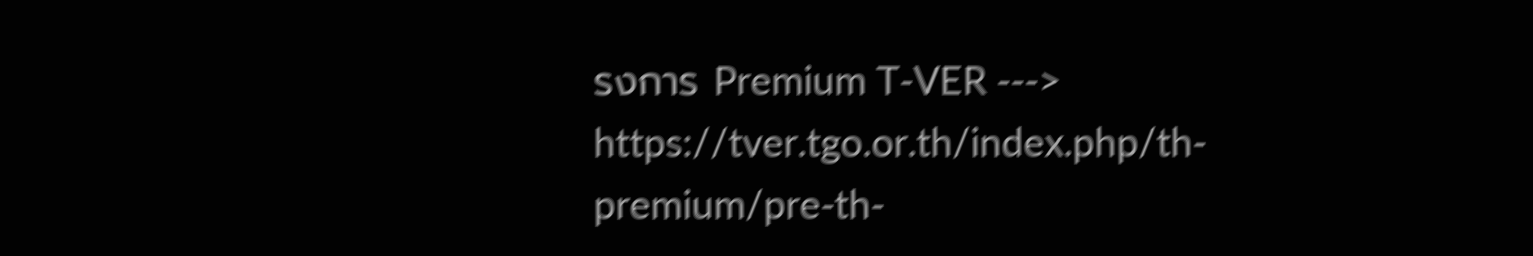รงการ Premium T-VER ---> https://tver.tgo.or.th/index.php/th-premium/pre-th-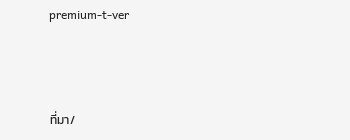premium-t-ver



ที่มา/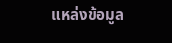แหล่งข้อมูล